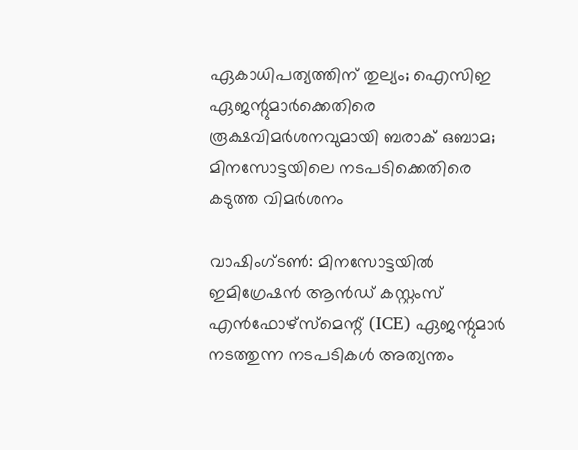ഏകാധിപത്യത്തിന് തുല്യം; ഐസിഇ ഏജന്റുമാർക്കെതിരെ രൂക്ഷവിമർശനവുമായി ബരാക് ഒബാമ; മിനസോട്ടയിലെ നടപടിക്കെതിരെ കടുത്ത വിമർശനം

വാഷിംഗ്ടൺ: മിനസോട്ടയിൽ ഇമിഗ്രേഷൻ ആൻഡ് കസ്റ്റംസ് എൻഫോഴ്‌സ്‌മെന്റ് (ICE) ഏജന്റുമാർ നടത്തുന്ന നടപടികൾ അത്യന്തം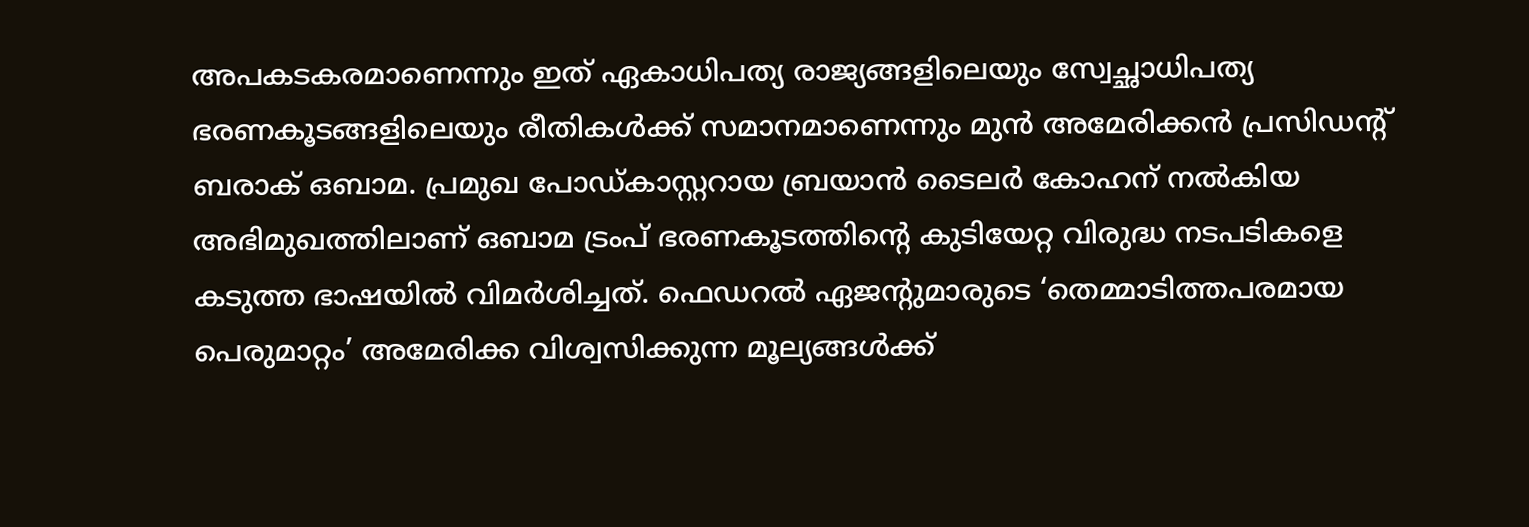അപകടകരമാണെന്നും ഇത് ഏകാധിപത്യ രാജ്യങ്ങളിലെയും സ്വേച്ഛാധിപത്യ ഭരണകൂടങ്ങളിലെയും രീതികൾക്ക് സമാനമാണെന്നും മുൻ അമേരിക്കൻ പ്രസിഡന്റ് ബരാക് ഒബാമ. പ്രമുഖ പോഡ്കാസ്റ്ററായ ബ്രയാൻ ടൈലർ കോഹന് നൽകിയ അഭിമുഖത്തിലാണ് ഒബാമ ട്രംപ് ഭരണകൂടത്തിന്റെ കുടിയേറ്റ വിരുദ്ധ നടപടികളെ കടുത്ത ഭാഷയിൽ വിമർശിച്ചത്. ഫെഡറൽ ഏജന്റുമാരുടെ ‘തെമ്മാടിത്തപരമായ പെരുമാറ്റം’ അമേരിക്ക വിശ്വസിക്കുന്ന മൂല്യങ്ങൾക്ക്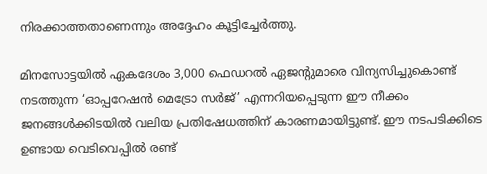നിരക്കാത്തതാണെന്നും അദ്ദേഹം കൂട്ടിച്ചേർത്തു.

മിനസോട്ടയിൽ ഏകദേശം 3,000 ഫെഡറൽ ഏജന്റുമാരെ വിന്യസിച്ചുകൊണ്ട് നടത്തുന്ന ‘ഓപ്പറേഷൻ മെട്രോ സർജ്’ എന്നറിയപ്പെടുന്ന ഈ നീക്കം ജനങ്ങൾക്കിടയിൽ വലിയ പ്രതിഷേധത്തിന് കാരണമായിട്ടുണ്ട്. ഈ നടപടിക്കിടെ ഉണ്ടായ വെടിവെപ്പിൽ രണ്ട്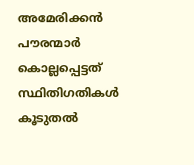അമേരിക്കൻ പൗരന്മാർ കൊല്ലപ്പെട്ടത് സ്ഥിതിഗതികൾ കൂടുതൽ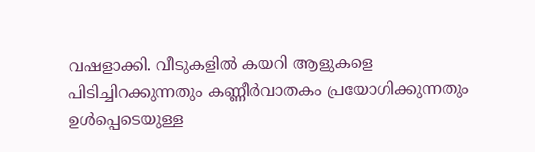വഷളാക്കി. വീടുകളിൽ കയറി ആളുകളെ പിടിച്ചിറക്കുന്നതും കണ്ണീർവാതകം പ്രയോഗിക്കുന്നതും ഉൾപ്പെടെയുള്ള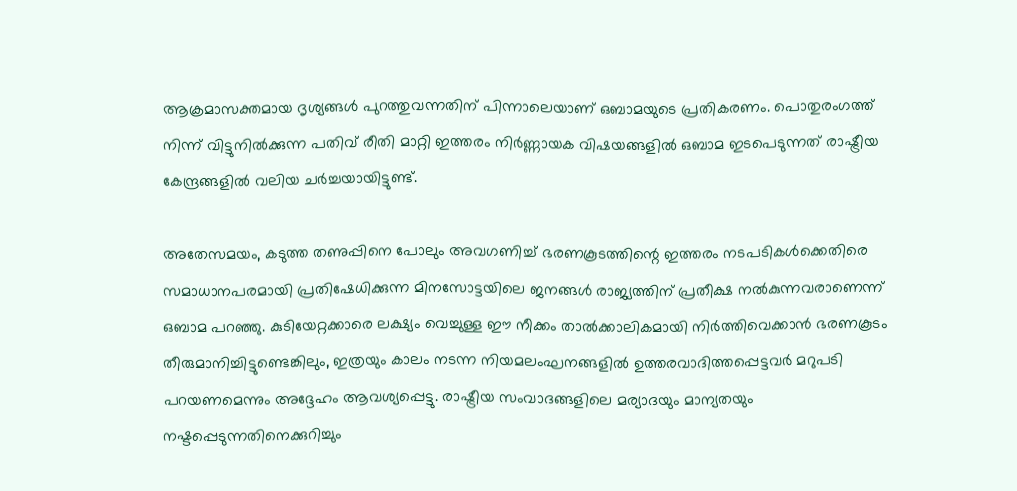ആക്രമാസക്തമായ ദൃശ്യങ്ങൾ പുറത്തുവന്നതിന് പിന്നാലെയാണ് ഒബാമയുടെ പ്രതികരണം. പൊതുരംഗത്ത് നിന്ന് വിട്ടുനിൽക്കുന്ന പതിവ് രീതി മാറ്റി ഇത്തരം നിർണ്ണായക വിഷയങ്ങളിൽ ഒബാമ ഇടപെടുന്നത് രാഷ്ട്രീയ കേന്ദ്രങ്ങളിൽ വലിയ ചർച്ചയായിട്ടുണ്ട്.

അതേസമയം, കടുത്ത തണുപ്പിനെ പോലും അവഗണിച്ച് ഭരണകൂടത്തിന്റെ ഇത്തരം നടപടികൾക്കെതിരെ സമാധാനപരമായി പ്രതിഷേധിക്കുന്ന മിനസോട്ടയിലെ ജനങ്ങൾ രാജ്യത്തിന് പ്രതീക്ഷ നൽകുന്നവരാണെന്ന് ഒബാമ പറഞ്ഞു. കുടിയേറ്റക്കാരെ ലക്ഷ്യം വെച്ചുള്ള ഈ നീക്കം താൽക്കാലികമായി നിർത്തിവെക്കാൻ ഭരണകൂടം തീരുമാനിച്ചിട്ടുണ്ടെങ്കിലും, ഇത്രയും കാലം നടന്ന നിയമലംഘനങ്ങളിൽ ഉത്തരവാദിത്തപ്പെട്ടവർ മറുപടി പറയണമെന്നും അദ്ദേഹം ആവശ്യപ്പെട്ടു. രാഷ്ട്രീയ സംവാദങ്ങളിലെ മര്യാദയും മാന്യതയും നഷ്ടപ്പെടുന്നതിനെക്കുറിച്ചും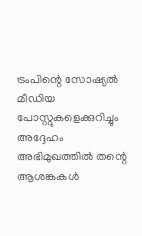ട്രംപിന്റെ സോഷ്യൽ മീഡിയ പോസ്റ്റുകളെക്കുറിച്ചും അദ്ദേഹം അഭിമുഖത്തിൽ തന്റെ ആശങ്കകൾ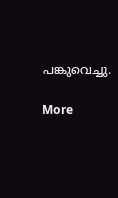പങ്കുവെച്ചു.

More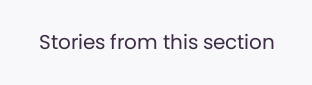Stories from this section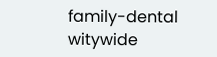family-dental
witywide